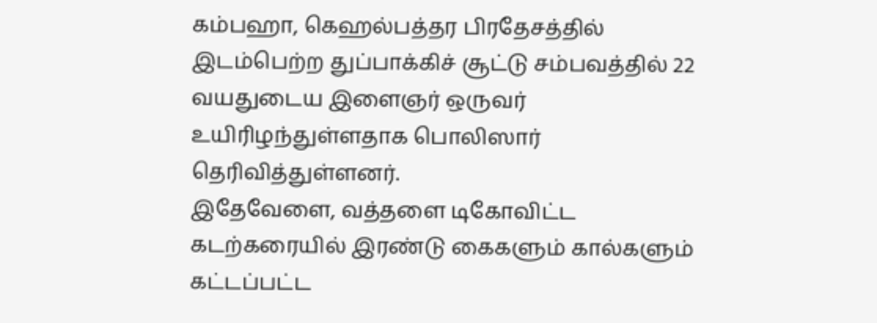கம்பஹா, கெஹல்பத்தர பிரதேசத்தில் இடம்பெற்ற துப்பாக்கிச் சூட்டு சம்பவத்தில் 22 வயதுடைய இளைஞர் ஒருவர் உயிரிழந்துள்ளதாக பொலிஸார் தெரிவித்துள்ளனர்.
இதேவேளை, வத்தளை டிகோவிட்ட கடற்கரையில் இரண்டு கைகளும் கால்களும் கட்டப்பட்ட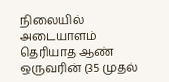நிலையில் அடையாளம் தெரியாத ஆண் ஒருவரின் (35 முதல்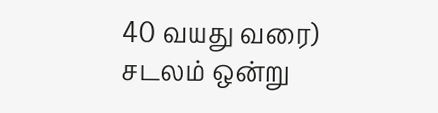40 வயது வரை) சடலம் ஒன்று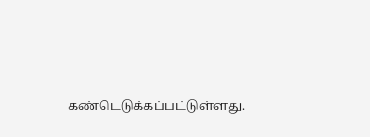கண்டெடுக்கப்பட்டுள்ளது.